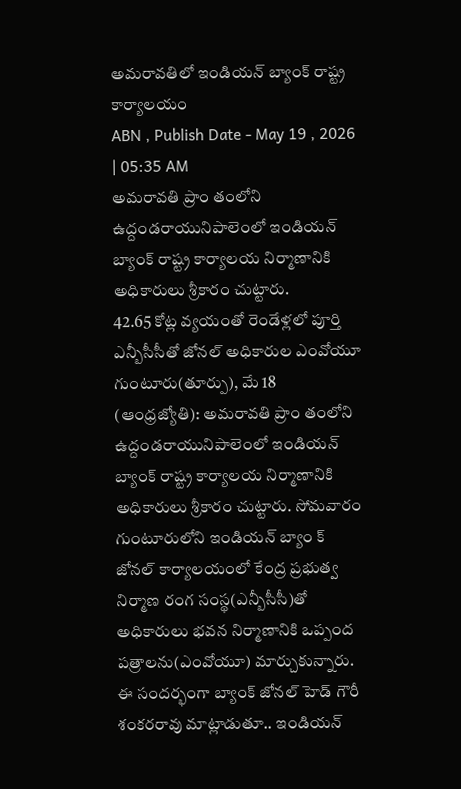అమరావతిలో ఇండియన్ బ్యాంక్ రాష్ట్ర కార్యాలయం
ABN , Publish Date - May 19 , 2026 | 05:35 AM
అమరావతి ప్రాం తంలోని ఉద్దండరాయునిపాలెంలో ఇండియన్ బ్యాంక్ రాష్ట్ర కార్యాలయ నిర్మాణానికి అధికారులు శ్రీకారం చుట్టారు.
42.65 కోట్ల వ్యయంతో రెండేళ్లలో పూర్తి
ఎన్బీసీసీతో జోనల్ అధికారుల ఎంవోయూ
గుంటూరు(తూర్పు), మే 18 (ఆంధ్రజ్యోతి): అమరావతి ప్రాం తంలోని ఉద్దండరాయునిపాలెంలో ఇండియన్ బ్యాంక్ రాష్ట్ర కార్యాలయ నిర్మాణానికి అధికారులు శ్రీకారం చుట్టారు. సోమవారం గుంటూరులోని ఇండియన్ బ్యాం క్ జోనల్ కార్యాలయంలో కేంద్ర ప్రభుత్వ నిర్మాణ రంగ సంస్థ(ఎన్బీసీసీ)తో అధికారులు భవన నిర్మాణానికి ఒప్పంద పత్రాలను(ఎంవోయూ) మార్చుకున్నారు. ఈ సందర్భంగా బ్యాంక్ జోనల్ హెడ్ గౌరీ శంకరరావు మాట్లాడుతూ.. ఇండియన్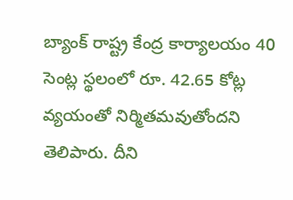బ్యాంక్ రాష్ట్ర కేంద్ర కార్యాలయం 40 సెంట్ల స్థలంలో రూ. 42.65 కోట్ల వ్యయంతో నిర్మితమవుతోందని తెలిపారు. దీని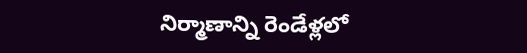నిర్మాణాన్ని రెండేళ్లలో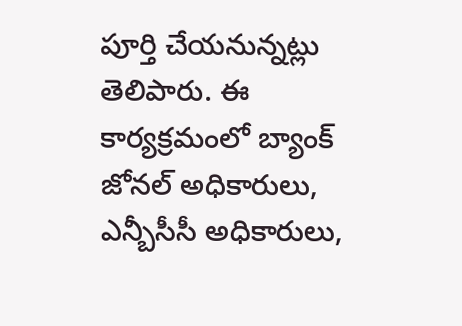పూర్తి చేయనున్నట్లు తెలిపారు. ఈ కార్యక్రమంలో బ్యాంక్ జోనల్ అధికారులు, ఎన్బీసీసీ అధికారులు,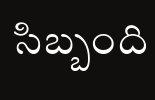సిబ్బంది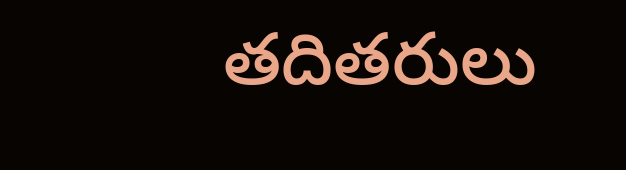తదితరులు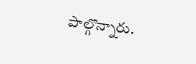పాల్గొన్నారు.